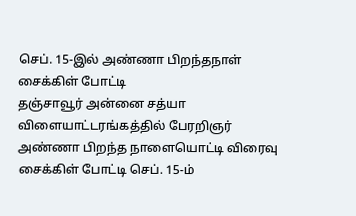செப். 15-இல் அண்ணா பிறந்தநாள் சைக்கிள் போட்டி
தஞ்சாவூர் அன்னை சத்யா விளையாட்டரங்கத்தில் பேரறிஞர் அண்ணா பிறந்த நாளையொட்டி விரைவு சைக்கிள் போட்டி செப். 15-ம்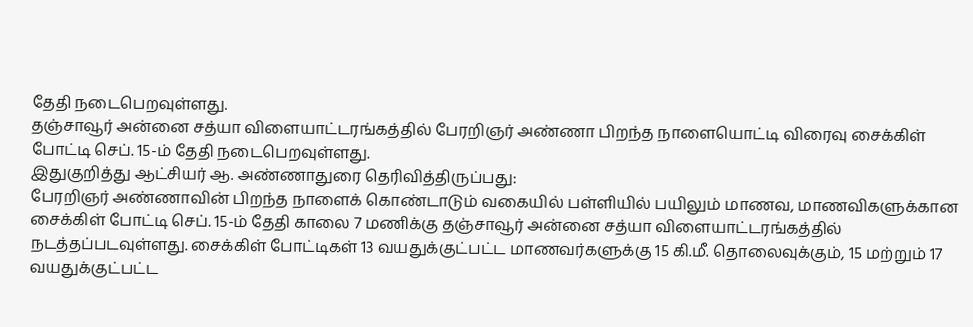தேதி நடைபெறவுள்ளது.
தஞ்சாவூர் அன்னை சத்யா விளையாட்டரங்கத்தில் பேரறிஞர் அண்ணா பிறந்த நாளையொட்டி விரைவு சைக்கிள் போட்டி செப். 15-ம் தேதி நடைபெறவுள்ளது.
இதுகுறித்து ஆட்சியர் ஆ. அண்ணாதுரை தெரிவித்திருப்பது:
பேரறிஞர் அண்ணாவின் பிறந்த நாளைக் கொண்டாடும் வகையில் பள்ளியில் பயிலும் மாணவ, மாணவிகளுக்கான சைக்கிள் போட்டி செப். 15-ம் தேதி காலை 7 மணிக்கு தஞ்சாவூர் அன்னை சத்யா விளையாட்டரங்கத்தில் நடத்தப்படவுள்ளது. சைக்கிள் போட்டிகள் 13 வயதுக்குட்பட்ட மாணவர்களுக்கு 15 கி.மீ. தொலைவுக்கும், 15 மற்றும் 17 வயதுக்குட்பட்ட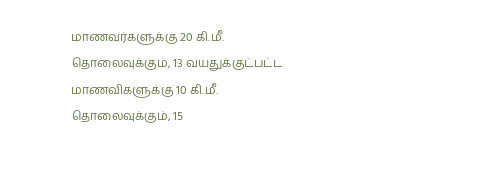மாணவர்களுக்கு 20 கி.மீ. தொலைவுக்கும், 13 வயதுக்குட்பட்ட மாணவிகளுக்கு 10 கி.மீ. தொலைவுக்கும், 15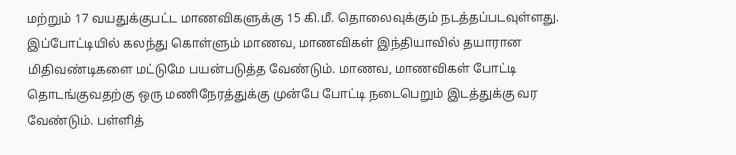மற்றும் 17 வயதுக்குபட்ட மாணவிகளுக்கு 15 கி.மீ. தொலைவுக்கும் நடத்தப்படவுள்ளது. இப்போட்டியில் கலந்து கொள்ளும் மாணவ, மாணவிகள் இந்தியாவில் தயாரான மிதிவண்டிகளை மட்டுமே பயன்படுத்த வேண்டும். மாணவ, மாணவிகள் போட்டி தொடங்குவதற்கு ஒரு மணிநேரத்துக்கு முன்பே போட்டி நடைபெறும் இடத்துக்கு வர வேண்டும். பள்ளித்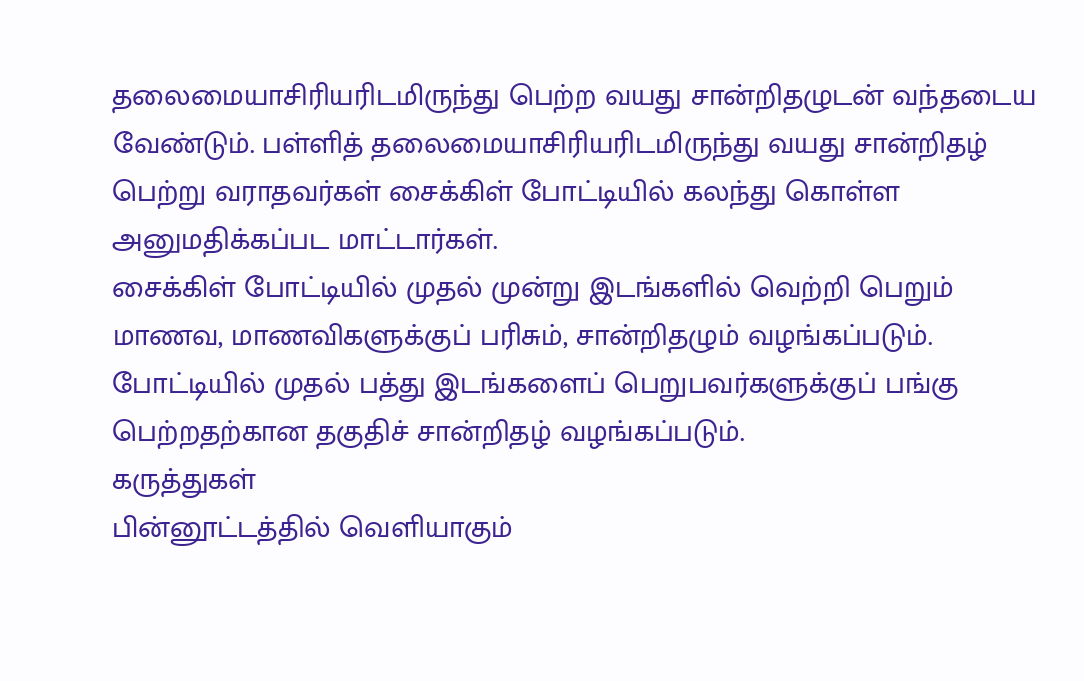தலைமையாசிரியரிடமிருந்து பெற்ற வயது சான்றிதழுடன் வந்தடைய வேண்டும். பள்ளித் தலைமையாசிரியரிடமிருந்து வயது சான்றிதழ் பெற்று வராதவர்கள் சைக்கிள் போட்டியில் கலந்து கொள்ள அனுமதிக்கப்பட மாட்டார்கள்.
சைக்கிள் போட்டியில் முதல் முன்று இடங்களில் வெற்றி பெறும் மாணவ, மாணவிகளுக்குப் பரிசும், சான்றிதழும் வழங்கப்படும். போட்டியில் முதல் பத்து இடங்களைப் பெறுபவர்களுக்குப் பங்கு பெற்றதற்கான தகுதிச் சான்றிதழ் வழங்கப்படும்.
கருத்துகள்
பின்னூட்டத்தில் வெளியாகும்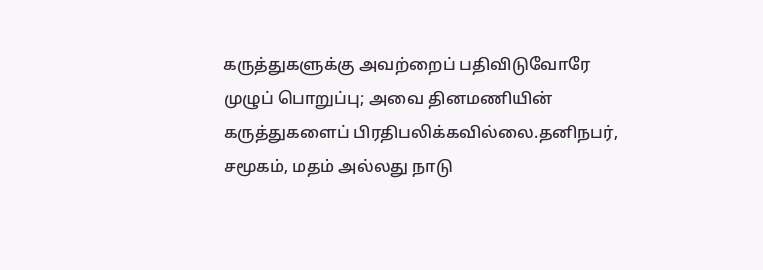கருத்துகளுக்கு அவற்றைப் பதிவிடுவோரே முழுப் பொறுப்பு; அவை தினமணியின் கருத்துகளைப் பிரதிபலிக்கவில்லை.தனிநபர், சமூகம், மதம் அல்லது நாடு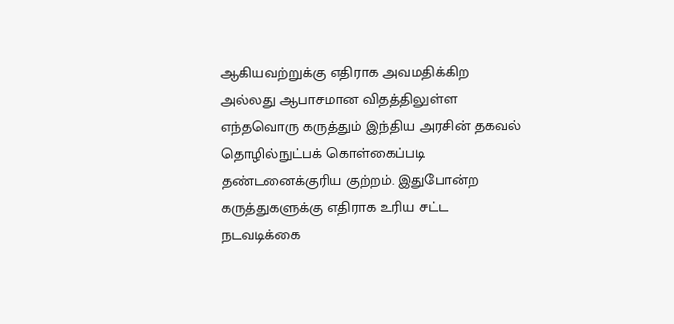ஆகியவற்றுக்கு எதிராக அவமதிக்கிற அல்லது ஆபாசமான விதத்திலுள்ள எந்தவொரு கருத்தும் இந்திய அரசின் தகவல் தொழில்நுட்பக் கொள்கைப்படி தண்டனைக்குரிய குற்றம். இதுபோன்ற கருத்துகளுக்கு எதிராக உரிய சட்ட நடவடிக்கை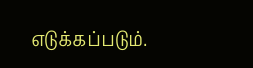எடுக்கப்படும்.